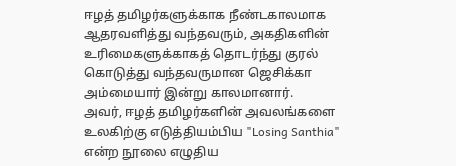ஈழத் தமிழர்களுக்காக நீண்டகாலமாக ஆதரவளித்து வந்தவரும், அகதிகளின் உரிமைகளுக்காகத் தொடர்ந்து குரல் கொடுத்து வந்தவருமான ஜெசிக்கா அம்மையார் இன்று காலமானார்.
அவர், ஈழத் தமிழர்களின் அவலங்களை உலகிற்கு எடுத்தியம்பிய "Losing Santhia" என்ற நூலை எழுதிய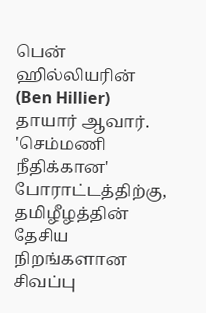பென் ஹில்லியரின் (Ben Hillier) தாயார் ஆவார்.
'செம்மணி நீதிக்கான' போராட்டத்திற்கு, தமிழீழத்தின் தேசிய நிறங்களான சிவப்பு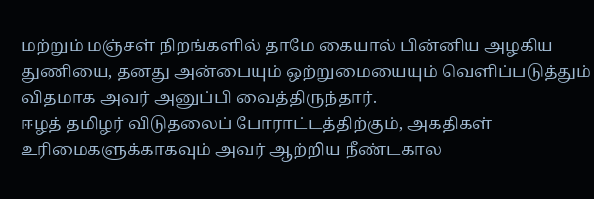மற்றும் மஞ்சள் நிறங்களில் தாமே கையால் பின்னிய அழகிய துணியை, தனது அன்பையும் ஒற்றுமையையும் வெளிப்படுத்தும் விதமாக அவர் அனுப்பி வைத்திருந்தார்.
ஈழத் தமிழர் விடுதலைப் போராட்டத்திற்கும், அகதிகள் உரிமைகளுக்காகவும் அவர் ஆற்றிய நீண்டகால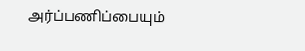அர்ப்பணிப்பையும்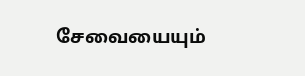சேவையையும்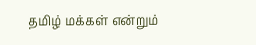தமிழ் மக்கள் என்றும்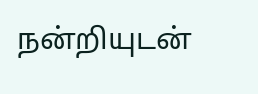நன்றியுடன்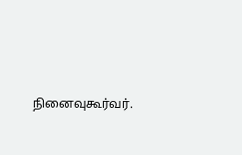நினைவுகூர்வர்.